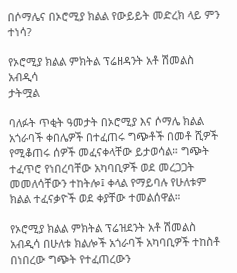በሶማሌና በኦሮሚያ ክልል የውይይት መድረክ ላይ ምን ተነሳ?

የኦሮሚያ ክልል ምክትል ፕሬዘዳንት አቶ ሽመልስ አብዲሳ
ታትሟል

ባለፉት ጥቂት ዓመታት በኦሮሚያ እና ሶማሌ ክልል አጎራባች ቀበሌዎች በተፈጠሩ ግጭቶች በመቶ ሺዎች የሚቆጠሩ ሰዎች መፈናቀላቸው ይታወሳል። ግጭት ተፈጥሮ የነበረባቸው አካባቢዎች ወደ መረጋጋት መመለሳቸውን ተከትሎ፤ ቀላል የማይባሉ የሁለቱም ክልል ተፈናቃዮች ወደ ቀያቸው ተመልሰዋል።

የኦሮሚያ ክልል ምክትል ፕሬዝደንት አቶ ሽመልስ አብዲሳ በሁለቱ ክልሎች አጎራባች አካባቢዎች ተከስቶ በነበረው ግጭት የተፈጠረውን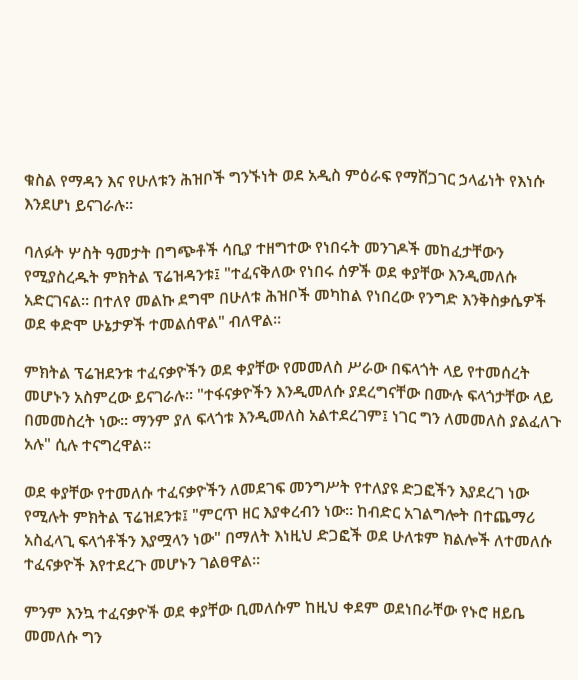ቁስል የማዳን እና የሁለቱን ሕዝቦች ግንኙነት ወደ አዲስ ምዕራፍ የማሸጋገር ኃላፊነት የእነሱ እንደሆነ ይናገራሉ።

ባለፉት ሦስት ዓመታት በግጭቶች ሳቢያ ተዘግተው የነበሩት መንገዶች መከፈታቸውን የሚያስረዱት ምክትል ፕሬዝዳንቱ፤ "ተፈናቅለው የነበሩ ሰዎች ወደ ቀያቸው እንዲመለሱ አድርገናል። በተለየ መልኩ ደግሞ በሁለቱ ሕዝቦች መካከል የነበረው የንግድ እንቅስቃሴዎች ወደ ቀድሞ ሁኔታዎች ተመልሰዋል" ብለዋል።

ምክትል ፕሬዝደንቱ ተፈናቃዮችን ወደ ቀያቸው የመመለስ ሥራው በፍላጎት ላይ የተመሰረት መሆኑን አስምረው ይናገራሉ። "ተፋናቃዮችን እንዲመለሱ ያደረግናቸው በሙሉ ፍላጎታቸው ላይ በመመስረት ነው። ማንም ያለ ፍላጎቱ እንዲመለስ አልተደረገም፤ ነገር ግን ለመመለስ ያልፈለጉ አሉ" ሲሉ ተናግረዋል።

ወደ ቀያቸው የተመለሱ ተፈናቃዮችን ለመደገፍ መንግሥት የተለያዩ ድጋፎችን እያደረገ ነው የሚሉት ምክትል ፕሬዝደንቱ፤ "ምርጥ ዘር እያቀረብን ነው። ከብድር አገልግሎት በተጨማሪ አስፈላጊ ፍላጎቶችን እያሟላን ነው" በማለት እነዚህ ድጋፎች ወደ ሁለቱም ክልሎች ለተመለሱ ተፈናቃዮች እየተደረጉ መሆኑን ገልፀዋል።

ምንም እንኳ ተፈናቃዮች ወደ ቀያቸው ቢመለሱም ከዚህ ቀደም ወደነበራቸው የኑሮ ዘይቤ መመለሱ ግን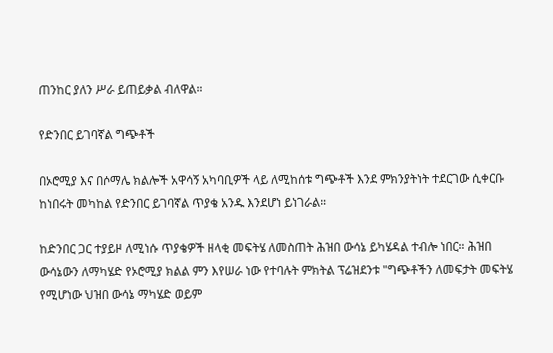ጠንከር ያለን ሥራ ይጠይቃል ብለዋል።

የድንበር ይገባኛል ግጭቶች

በኦሮሚያ እና በሶማሌ ክልሎች አዋሳኝ አካባቢዎች ላይ ለሚከሰቱ ግጭቶች እንደ ምክንያትነት ተደርገው ሲቀርቡ ከነበሩት መካከል የድንበር ይገባኛል ጥያቄ አንዱ እንደሆነ ይነገራል።

ከድንበር ጋር ተያይዞ ለሚነሱ ጥያቄዎች ዘላቂ መፍትሄ ለመስጠት ሕዝበ ውሳኔ ይካሄዳል ተብሎ ነበር። ሕዝበ ውሳኔውን ለማካሄድ የኦሮሚያ ክልል ምን እየሠራ ነው የተባሉት ምክትል ፕሬዝደንቱ "ግጭቶችን ለመፍታት መፍትሄ የሚሆነው ህዝበ ውሳኔ ማካሄድ ወይም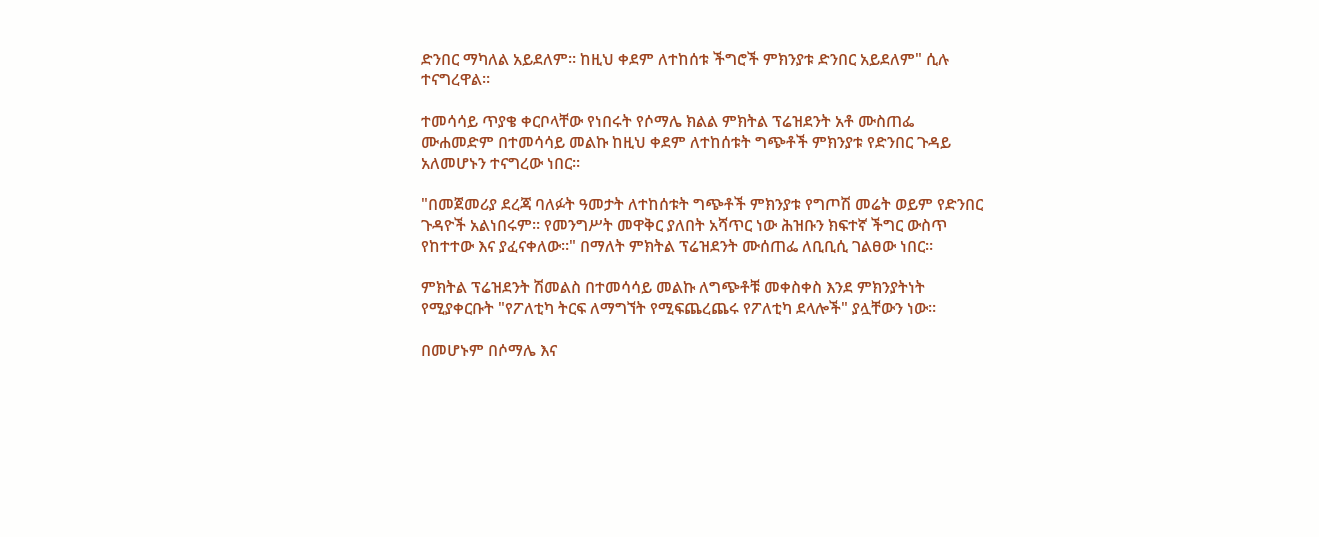ድንበር ማካለል አይደለም። ከዚህ ቀደም ለተከሰቱ ችግሮች ምክንያቱ ድንበር አይደለም" ሲሉ ተናግረዋል።

ተመሳሳይ ጥያቄ ቀርቦላቸው የነበሩት የሶማሌ ክልል ምክትል ፕሬዝደንት አቶ ሙስጠፌ ሙሐመድም በተመሳሳይ መልኩ ከዚህ ቀደም ለተከሰቱት ግጭቶች ምክንያቱ የድንበር ጉዳይ አለመሆኑን ተናግረው ነበር።

"በመጀመሪያ ደረጃ ባለፉት ዓመታት ለተከሰቱት ግጭቶች ምክንያቱ የግጦሽ መሬት ወይም የድንበር ጉዳዮች አልነበሩም። የመንግሥት መዋቅር ያለበት አሻጥር ነው ሕዝቡን ክፍተኛ ችግር ውስጥ የከተተው እና ያፈናቀለው።" በማለት ምክትል ፕሬዝደንት ሙሰጠፌ ለቢቢሲ ገልፀው ነበር።

ምክትል ፕሬዝደንት ሽመልስ በተመሳሳይ መልኩ ለግጭቶቹ መቀስቀስ እንደ ምክንያትነት የሚያቀርቡት "የፖለቲካ ትርፍ ለማግኘት የሚፍጨረጨሩ የፖለቲካ ደላሎች" ያሏቸውን ነው።

በመሆኑም በሶማሌ እና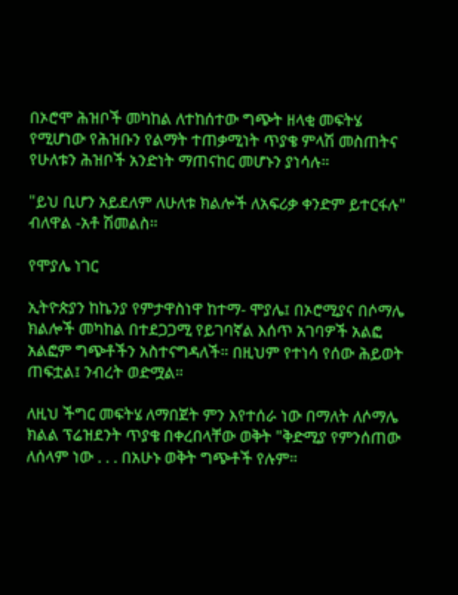በኦሮሞ ሕዝቦች መካከል ለተከሰተው ግጭት ዘላቂ መፍትሄ የሚሆነው የሕዝቡን የልማት ተጠቃሚነት ጥያቄ ምላሽ መስጠትና የሁለቱን ሕዝቦች አንድነት ማጠናከር መሆኑን ያነሳሉ።

"ይህ ቢሆን አይደለም ለሁለቱ ክልሎች ለአፍሪቃ ቀንድም ይተርፋሉ" ብለዋል -አቶ ሽመልስ።

የሞያሌ ነገር

ኢትዮጵያን ከኬንያ የምታዋስነዋ ከተማ- ሞያሌ፤ በኦሮሚያና በሶማሌ ክልሎች መካከል በተደጋጋሚ የይገባኛል እሰጥ አገባዎች አልፎ አልፎም ግጭቶችን አስተናግዳለች። በዚህም የተነሳ የሰው ሕይወት ጠፍቷል፤ ንብረት ወድሟል።

ለዚህ ችግር መፍትሄ ለማበጀት ምን እየተሰራ ነው በማለት ለሶማሌ ክልል ፕሬዝደንት ጥያቄ በቀረበላቸው ወቅት "ቅድሚያ የምንሰጠው ለሰላም ነው . . . በአሁኑ ወቅት ግጭቶች የሉም።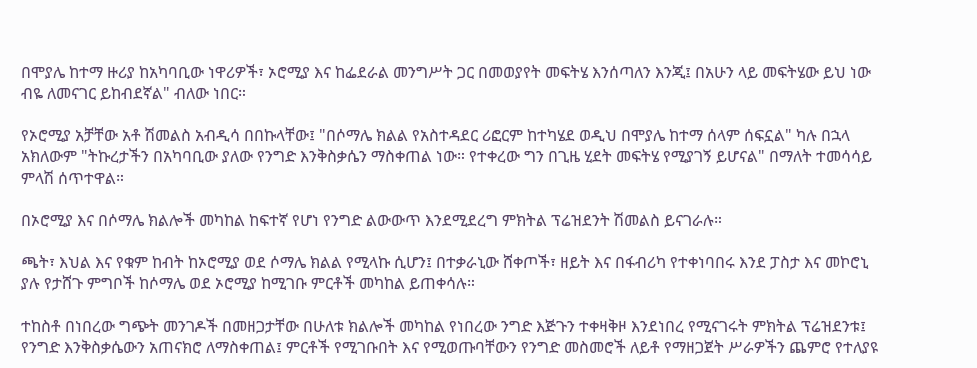በሞያሌ ከተማ ዙሪያ ከአካባቢው ነዋሪዎች፣ ኦሮሚያ እና ከፌደራል መንግሥት ጋር በመወያየት መፍትሄ እንሰጣለን እንጂ፤ በአሁን ላይ መፍትሄው ይህ ነው ብዬ ለመናገር ይከብደኛል" ብለው ነበር።

የኦሮሚያ አቻቸው አቶ ሽመልስ አብዲሳ በበኩላቸው፤ "በሶማሌ ክልል የአስተዳደር ሪፎርም ከተካሄደ ወዲህ በሞያሌ ከተማ ሰላም ሰፍኗል" ካሉ በኋላ አክለውም "ትኩረታችን በአካባቢው ያለው የንግድ እንቅስቃሴን ማስቀጠል ነው። የተቀረው ግን በጊዜ ሂደት መፍትሄ የሚያገኝ ይሆናል" በማለት ተመሳሳይ ምላሽ ሰጥተዋል።

በኦሮሚያ እና በሶማሌ ክልሎች መካከል ከፍተኛ የሆነ የንግድ ልውውጥ እንደሚደረግ ምክትል ፕሬዝደንት ሽመልስ ይናገራሉ።

ጫት፣ እህል እና የቁም ከብት ከኦሮሚያ ወደ ሶማሌ ክልል የሚላኩ ሲሆን፤ በተቃራኒው ሸቀጦች፣ ዘይት እና በፋብሪካ የተቀነባበሩ እንደ ፓስታ እና መኮሮኒ ያሉ የታሸጉ ምግቦች ከሶማሌ ወደ ኦሮሚያ ከሚገቡ ምርቶች መካከል ይጠቀሳሉ።

ተከስቶ በነበረው ግጭት መንገዶች በመዘጋታቸው በሁለቱ ክልሎች መካከል የነበረው ንግድ እጅጉን ተቀዛቅዞ እንደነበረ የሚናገሩት ምክትል ፕሬዝደንቱ፤ የንግድ እንቅስቃሴውን አጠናክሮ ለማስቀጠል፤ ምርቶች የሚገቡበት እና የሚወጡባቸውን የንግድ መስመሮች ለይቶ የማዘጋጀት ሥራዎችን ጨምሮ የተለያዩ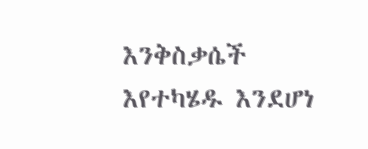እንቅስቃሴች እየተካሄዱ እንደሆነ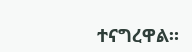ተናግረዋል።